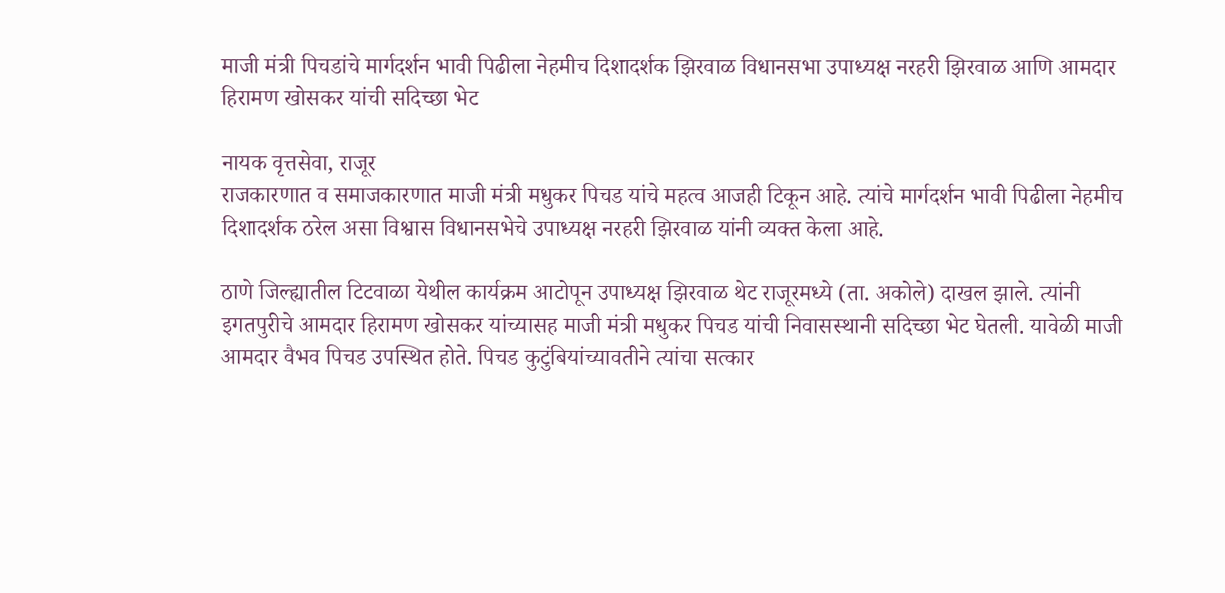माजी मंत्री पिचडांचे मार्गदर्शन भावी पिढीला नेहमीच दिशादर्शक झिरवाळ विधानसभा उपाध्यक्ष नरहरी झिरवाळ आणि आमदार हिरामण खोसकर यांची सदिच्छा भेट

नायक वृत्तसेवा, राजूर
राजकारणात व समाजकारणात माजी मंत्री मधुकर पिचड यांचे महत्व आजही टिकून आहे. त्यांचे मार्गदर्शन भावी पिढीला नेहमीच दिशादर्शक ठरेल असा विश्वास विधानसभेचे उपाध्यक्ष नरहरी झिरवाळ यांनी व्यक्त केला आहे.

ठाणे जिल्ह्यातील टिटवाळा येथील कार्यक्रम आटोपून उपाध्यक्ष झिरवाळ थेट राजूरमध्ये (ता. अकोले) दाखल झाले. त्यांनी इगतपुरीचे आमदार हिरामण खोसकर यांच्यासह माजी मंत्री मधुकर पिचड यांची निवासस्थानी सदिच्छा भेट घेतली. यावेळी माजी आमदार वैभव पिचड उपस्थित होते. पिचड कुटुंबियांच्यावतीने त्यांचा सत्कार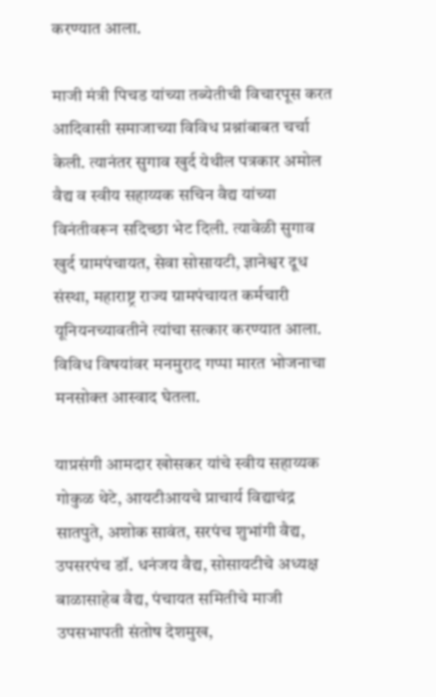करण्यात आला.

माजी मंत्री पिचड यांच्या तब्येतीची विचारपूस करत आदिवासी समाजाच्या विविध प्रश्नांबाबत चर्चा केली. त्यानंतर सुगाव खुर्द येथील पत्रकार अमोल वैद्य व स्वीय सहाय्यक सचिन वैद्य यांच्या विनंतीवरून सदिच्छा भेट दिली. त्यावेळी सुगाव खुर्द ग्रामपंचायत, सेवा सोसायटी, ज्ञानेश्वर दूध संस्था, महाराष्ट्र राज्य ग्रामपंचायत कर्मचारी यूनियनच्यावतीने त्यांचा सत्कार करण्यात आला. विविध विषयांवर मनमुराद गप्पा मारत भोजनाचा मनसोक्त आस्वाद घेतला.

याप्रसंगी आमदार खोसकर यांचे स्वीय सहाय्यक गोकुळ थेटे, आयटीआयचे प्राचार्य विद्याचंद्र सातपुते, अशोक सावंत, सरपंच शुभांगी वैद्य, उपसरपंच डॉ. धनंजय वैद्य, सोसायटीचे अध्यक्ष बाळासाहेब वैद्य, पंचायत समितीचे माजी उपसभापती संतोष देशमुख,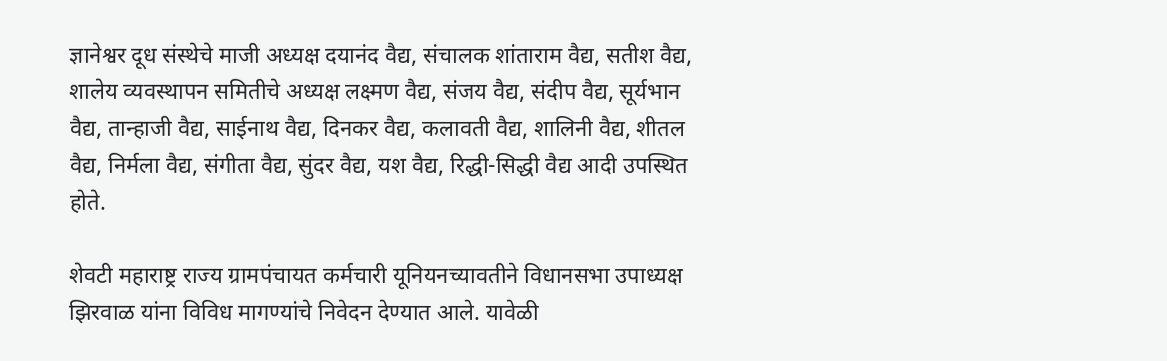ज्ञानेश्वर दूध संस्थेचे माजी अध्यक्ष दयानंद वैद्य, संचालक शांताराम वैद्य, सतीश वैद्य, शालेय व्यवस्थापन समितीचे अध्यक्ष लक्ष्मण वैद्य, संजय वैद्य, संदीप वैद्य, सूर्यभान वैद्य, तान्हाजी वैद्य, साईनाथ वैद्य, दिनकर वैद्य, कलावती वैद्य, शालिनी वैद्य, शीतल वैद्य, निर्मला वैद्य, संगीता वैद्य, सुंदर वैद्य, यश वैद्य, रिद्धी-सिद्धी वैद्य आदी उपस्थित होते.

शेवटी महाराष्ट्र राज्य ग्रामपंचायत कर्मचारी यूनियनच्यावतीने विधानसभा उपाध्यक्ष झिरवाळ यांना विविध मागण्यांचे निवेदन देण्यात आले. यावेळी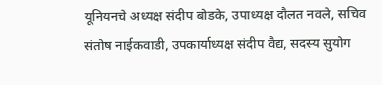यूनियनचे अध्यक्ष संदीप बोडके, उपाध्यक्ष दौलत नवले, सचिव संतोष नाईकवाडी, उपकार्याध्यक्ष संदीप वैद्य, सदस्य सुयोग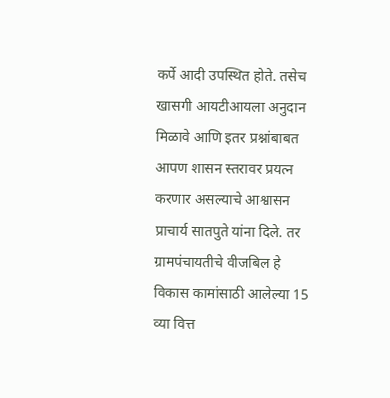कर्पे आदी उपस्थित होते. तसेच खासगी आयटीआयला अनुदान मिळावे आणि इतर प्रश्नांबाबत आपण शासन स्तरावर प्रयत्न करणार असल्याचे आश्वासन प्राचार्य सातपुते यांना दिले. तर ग्रामपंचायतीचे वीजबिल हे विकास कामांसाठी आलेल्या 15 व्या वित्त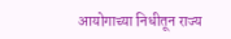आयोगाच्या निधीतून राज्य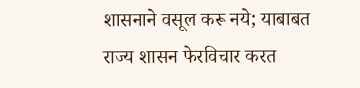शासनाने वसूल करू नये; याबाबत राज्य शासन फेरविचार करत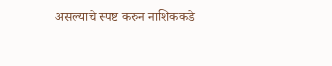असल्याचे स्पष्ट करुन नाशिककडे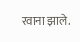रवाना झाले.